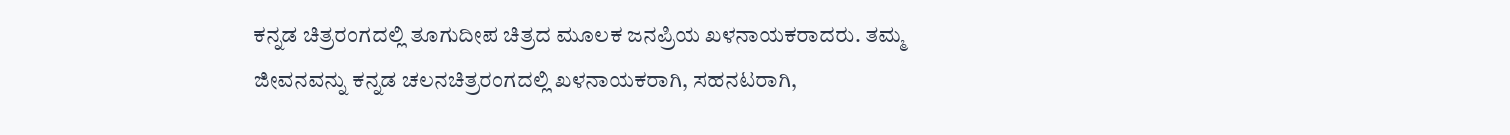ಕನ್ನಡ ಚಿತ್ರರಂಗದಲ್ಲಿ ತೂಗುದೀಪ ಚಿತ್ರದ ಮೂಲಕ ಜನಪ್ರಿಯ ಖಳನಾಯಕರಾದರು. ತಮ್ಮ ಜೀವನವನ್ನು ಕನ್ನಡ ಚಲನಚಿತ್ರರಂಗದಲ್ಲಿ ಖಳನಾಯಕರಾಗಿ, ಸಹನಟರಾಗಿ,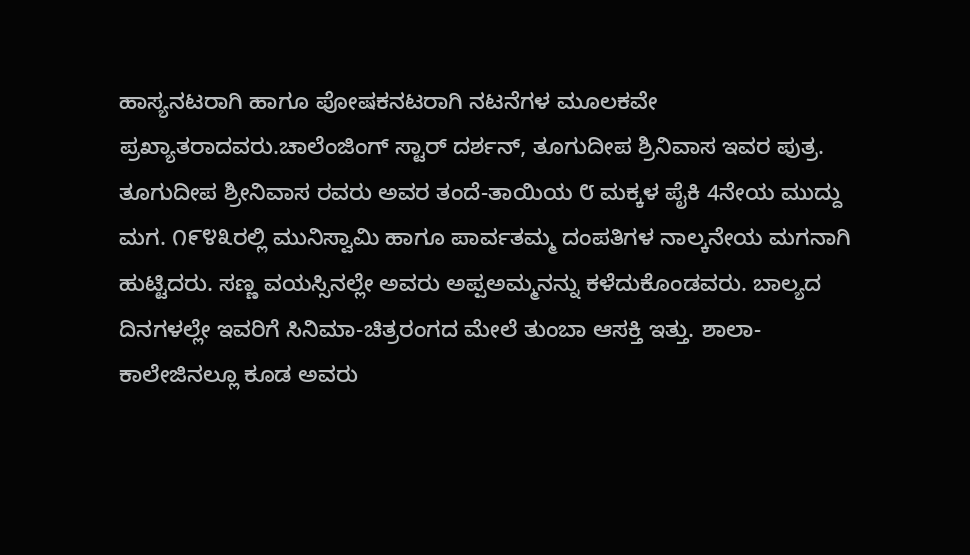ಹಾಸ್ಯನಟರಾಗಿ ಹಾಗೂ ಪೋಷಕನಟರಾಗಿ ನಟನೆಗಳ ಮೂಲಕವೇ ಪ್ರಖ್ಯಾತರಾದವರು.ಚಾಲೆಂಜಿಂಗ್ ಸ್ಟಾರ್ ದರ್ಶನ್, ತೂಗುದೀಪ ಶ್ರಿನಿವಾಸ ಇವರ ಪುತ್ರ. ತೂಗುದೀಪ ಶ್ರೀನಿವಾಸ ರವರು ಅವರ ತಂದೆ-ತಾಯಿಯ ೮ ಮಕ್ಕಳ ಪೈಕಿ 4ನೇಯ ಮುದ್ದು ಮಗ. ೧೯೪೩ರಲ್ಲಿ ಮುನಿಸ್ವಾಮಿ ಹಾಗೂ ಪಾರ್ವತಮ್ಮ ದಂಪತಿಗಳ ನಾಲ್ಕನೇಯ ಮಗನಾಗಿ ಹುಟ್ಟಿದರು. ಸಣ್ಣ ವಯಸ್ಸಿನಲ್ಲೇ ಅವರು ಅಪ್ಪಅಮ್ಮನನ್ನು ಕಳೆದುಕೊಂಡವರು. ಬಾಲ್ಯದ ದಿನಗಳಲ್ಲೇ ಇವರಿಗೆ ಸಿನಿಮಾ-ಚಿತ್ರರಂಗದ ಮೇಲೆ ತುಂಬಾ ಆಸಕ್ತಿ ಇತ್ತು. ಶಾಲಾ-ಕಾಲೇಜಿನಲ್ಲೂ ಕೂಡ ಅವರು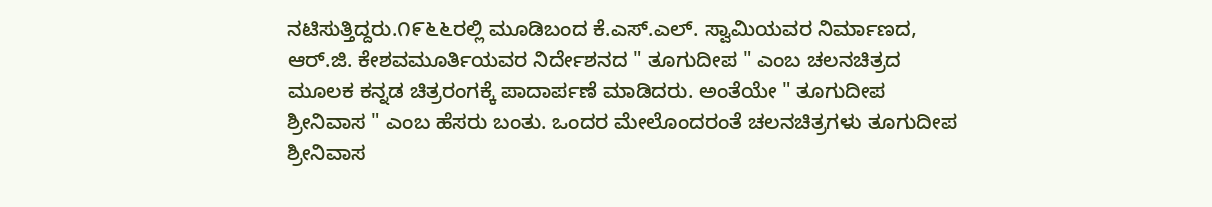ನಟಿಸುತ್ತಿದ್ದರು.೧೯೬೬ರಲ್ಲಿ ಮೂಡಿಬಂದ ಕೆ.ಎಸ್.ಎಲ್. ಸ್ವಾಮಿಯವರ ನಿರ್ಮಾಣದ, ಆರ್.ಜಿ. ಕೇಶವಮೂರ್ತಿಯವರ ನಿರ್ದೇಶನದ " ತೂಗುದೀಪ " ಎಂಬ ಚಲನಚಿತ್ರದ ಮೂಲಕ ಕನ್ನಡ ಚಿತ್ರರಂಗಕ್ಕೆ ಪಾದಾರ್ಪಣೆ ಮಾಡಿದರು. ಅಂತೆಯೇ " ತೂಗುದೀಪ ಶ್ರೀನಿವಾಸ " ಎಂಬ ಹೆಸರು ಬಂತು. ಒಂದರ ಮೇಲೊಂದರಂತೆ ಚಲನಚಿತ್ರಗಳು ತೂಗುದೀಪ ಶ್ರೀನಿವಾಸ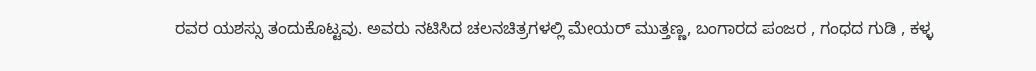ರವರ ಯಶಸ್ಸು ತಂದುಕೊಟ್ಟವು. ಅವರು ನಟಿಸಿದ ಚಲನಚಿತ್ರಗಳಲ್ಲಿ ಮೇಯರ್ ಮುತ್ತಣ್ಣ, ಬಂಗಾರದ ಪಂಜರ , ಗಂಧದ ಗುಡಿ , ಕಳ್ಳ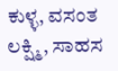ಕುಳ್ಳ, ವಸಂತ ಲಕ್ಷ್ಮಿ, ಸಾಹಸ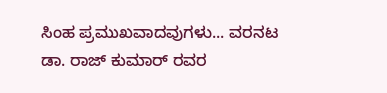ಸಿಂಹ ಪ್ರಮುಖವಾದವುಗಳು... ವರನಟ ಡಾ. ರಾಜ್ ಕುಮಾರ್ ರವರ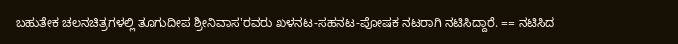ಬಹುತೇಕ ಚಲನಚಿತ್ರಗಳಲ್ಲಿ ತೂಗುದೀಪ ಶ್ರೀನಿವಾಸ'ರವರು ಖಳನಟ-ಸಹನಟ-ಪೋಷಕ ನಟರಾಗಿ ನಟಿಸಿದ್ದಾರೆ. == ನಟಿಸಿದ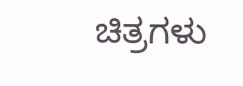ಚಿತ್ರಗಳು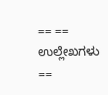== == ಉಲ್ಲೇಖಗಳು ==